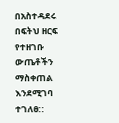በአስተዳደሩ በፍትህ ዘርፍ የተዘገቡ ውጤቶችን ማስቀጠል እንደሚገባ ተገለፀ::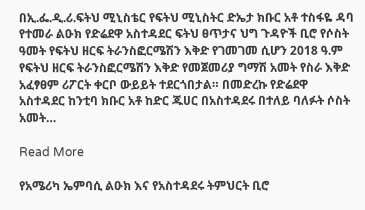በኢ.ፌ.ዲ.ሪ.ፍትህ ሚኒስቴር የፍትህ ሚኒስትር ድኤታ ክቡር አቶ ተስፋዬ ዳባ የተመራ ልዑክ የድሬደዋ አስተዳደር ፍትህ ፀጥታና ህግ ጉዳዮች ቢሮ የሶስት ዓመት የፍትህ ዘርፍ ትራንስፎርሜሽን እቅድ የገመገመ ሲሆን 2018 ዓ.ም የፍትህ ዘርፍ ትራንስፎርሜሽን እቅድ የመጀመሪያ ግማሽ አመት የስራ እቅድ አፈፃፀም ሪፖርት ቀርቦ ውይይት ተደርጎበታል። በመድረኩ የድሬደዋ አስተዳደር ከንቲባ ክቡር አቶ ከድር ጁሀር በአስተዳደሩ በተለይ ባለፉት ሶስት አመት…

Read More

የአሜሪካ ኤምባሲ ልዑክ እና የአስተዳደሩ ትምህርት ቢሮ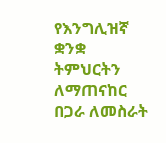የእንግሊዝኛ ቋንቋ ትምህርትን ለማጠናከር በጋራ ለመስራት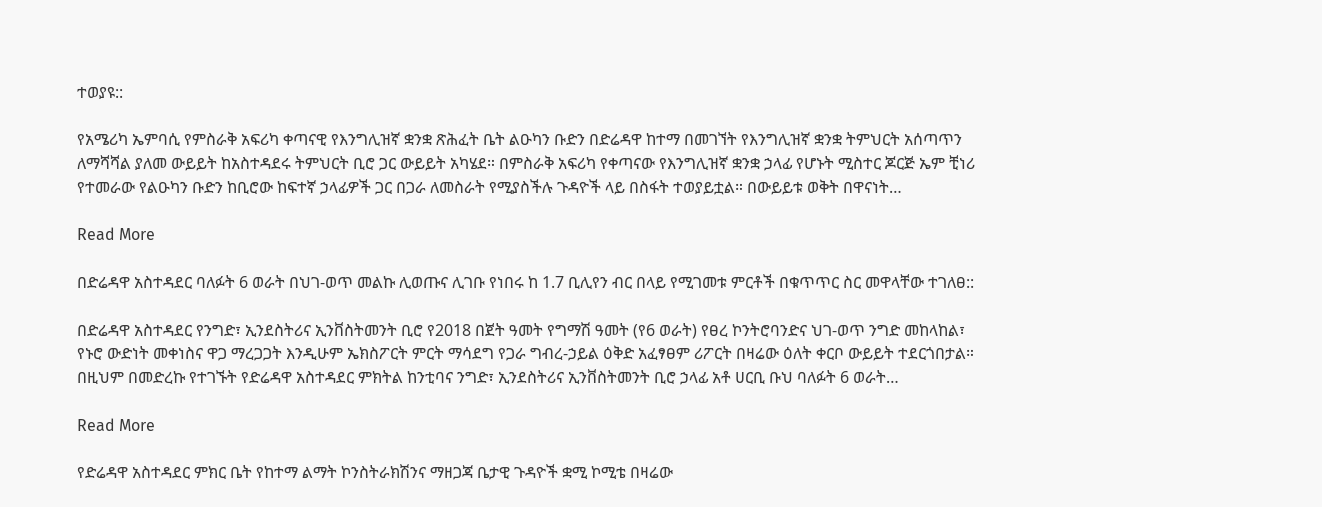ተወያዩ::

የአሜሪካ ኤምባሲ የምስራቅ አፍሪካ ቀጣናዊ የእንግሊዝኛ ቋንቋ ጽሕፈት ቤት ልዑካን ቡድን በድሬዳዋ ከተማ በመገኘት የእንግሊዝኛ ቋንቋ ትምህርት አሰጣጥን ለማሻሻል ያለመ ውይይት ከአስተዳደሩ ትምህርት ቢሮ ጋር ውይይት አካሄደ። በምስራቅ አፍሪካ የቀጣናው የእንግሊዝኛ ቋንቋ ኃላፊ የሆኑት ሚስተር ጆርጅ ኤም ቺነሪ የተመራው የልዑካን ቡድን ከቢሮው ከፍተኛ ኃላፊዎች ጋር በጋራ ለመስራት የሚያስችሉ ጉዳዮች ላይ በስፋት ተወያይቷል። በውይይቱ ወቅት በዋናነት…

Read More

በድሬዳዋ አስተዳደር ባለፉት 6 ወራት በህገ-ወጥ መልኩ ሊወጡና ሊገቡ የነበሩ ከ 1.7 ቢሊየን ብር በላይ የሚገመቱ ምርቶች በቁጥጥር ስር መዋላቸው ተገለፀ::

በድሬዳዋ አስተዳደር የንግድ፣ ኢንደስትሪና ኢንቨስትመንት ቢሮ የ2018 በጀት ዓመት የግማሽ ዓመት (የ6 ወራት) የፀረ ኮንትሮባንድና ህገ-ወጥ ንግድ መከላከል፣ የኑሮ ውድነት መቀነስና ዋጋ ማረጋጋት እንዲሁም ኤክስፖርት ምርት ማሳደግ የጋራ ግብረ-ኃይል ዕቅድ አፈፃፀም ሪፖርት በዛሬው ዕለት ቀርቦ ውይይት ተደርጎበታል። በዚህም በመድረኩ የተገኙት የድሬዳዋ አስተዳደር ምክትል ከንቲባና ንግድ፣ ኢንደስትሪና ኢንቨስትመንት ቢሮ ኃላፊ አቶ ሀርቢ ቡህ ባለፉት 6 ወራት…

Read More

የድሬዳዋ አስተዳደር ምክር ቤት የከተማ ልማት ኮንስትራክሽንና ማዘጋጃ ቤታዊ ጉዳዮች ቋሚ ኮሚቴ በዛሬው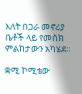እለት በጋራ መኖሪያ ቤቶች ላይ የመስክ ምልከታውን አካሄደ።

ቋሚ ኮሚቴው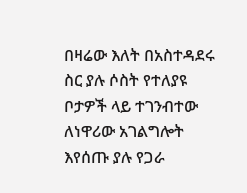በዛሬው እለት በአስተዳደሩ ስር ያሉ ሶስት የተለያዩ ቦታዎች ላይ ተገንብተው ለነዋሪው አገልግሎት እየሰጡ ያሉ የጋራ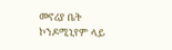መኖሪያ ቤት ኮንዶሚኒየም ላይ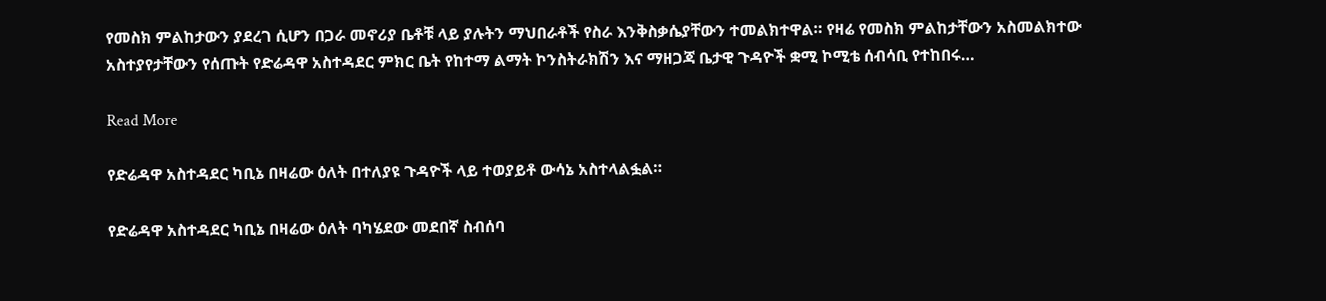የመስክ ምልከታውን ያደረገ ሲሆን በጋራ መኖሪያ ቤቶቹ ላይ ያሉትን ማህበራቶች የስራ እንቅስቃሴያቸውን ተመልክተዋል። የዛሬ የመስክ ምልከታቸውን አስመልክተው አስተያየታቸውን የሰጡት የድሬዳዋ አስተዳደር ምክር ቤት የከተማ ልማት ኮንስትራክሽን እና ማዘጋጃ ቤታዊ ጉዳዮች ቋሚ ኮሚቴ ሰብሳቢ የተከበሩ…

Read More

የድሬዳዋ አስተዳደር ካቢኔ በዛሬው ዕለት በተለያዩ ጉዳዮች ላይ ተወያይቶ ውሳኔ አስተላልፏል።

የድሬዳዋ አስተዳደር ካቢኔ በዛሬው ዕለት ባካሄደው መደበኛ ስብሰባ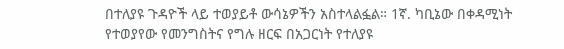በተለያዩ ጉዳዮች ላይ ተወያይቶ ውሳኔዎችን አስተላልፏል። 1ኛ. ካቢኔው በቀዳሚነት የተወያየው የመንግስትና የግሉ ዘርፍ በአጋርነት የተለያዩ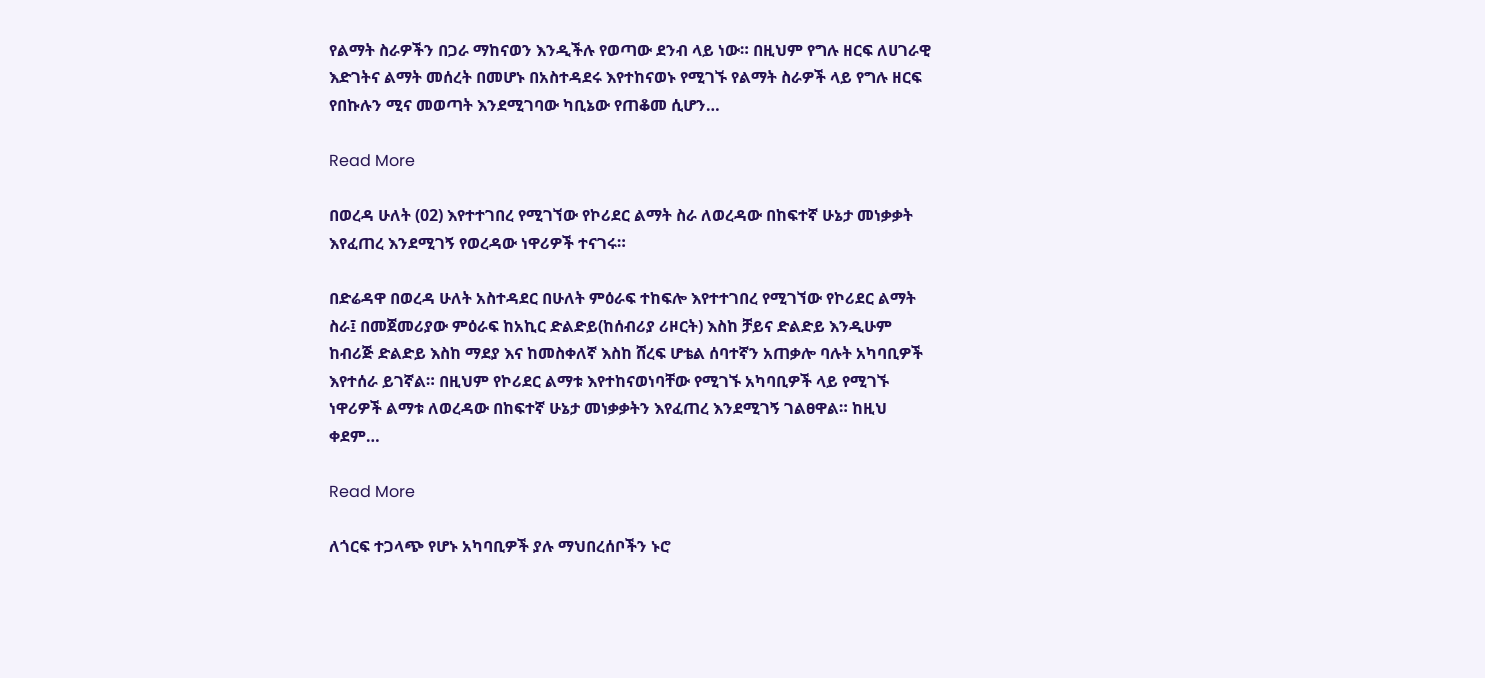የልማት ስራዎችን በጋራ ማከናወን እንዲችሉ የወጣው ደንብ ላይ ነው። በዚህም የግሉ ዘርፍ ለሀገራዊ እድገትና ልማት መሰረት በመሆኑ በአስተዳደሩ እየተከናወኑ የሚገኙ የልማት ስራዎች ላይ የግሉ ዘርፍ የበኩሉን ሚና መወጣት እንደሚገባው ካቢኔው የጠቆመ ሲሆን…

Read More

በወረዳ ሁለት (02) እየተተገበረ የሚገኘው የኮሪደር ልማት ስራ ለወረዳው በከፍተኛ ሁኔታ መነቃቃት እየፈጠረ እንደሚገኝ የወረዳው ነዋሪዎች ተናገሩ።

በድሬዳዋ በወረዳ ሁለት አስተዳደር በሁለት ምዕራፍ ተከፍሎ እየተተገበረ የሚገኘው የኮሪደር ልማት ስራ፤ በመጀመሪያው ምዕራፍ ከአኪር ድልድይ(ከሰብሪያ ሪዞርት) እስከ ቻይና ድልድይ እንዲሁም ከብሪጅ ድልድይ እስከ ማደያ እና ከመስቀለኛ እስከ ሸረፍ ሆቴል ሰባተኛን አጠቃሎ ባሉት አካባቢዎች እየተሰራ ይገኛል። በዚህም የኮሪደር ልማቱ እየተከናወነባቸው የሚገኙ አካባቢዎች ላይ የሚገኙ ነዋሪዎች ልማቱ ለወረዳው በከፍተኛ ሁኔታ መነቃቃትን እየፈጠረ እንደሚገኝ ገልፀዋል። ከዚህ ቀደም…

Read More

ለጎርፍ ተጋላጭ የሆኑ አካባቢዎች ያሉ ማህበረሰቦችን ኑሮ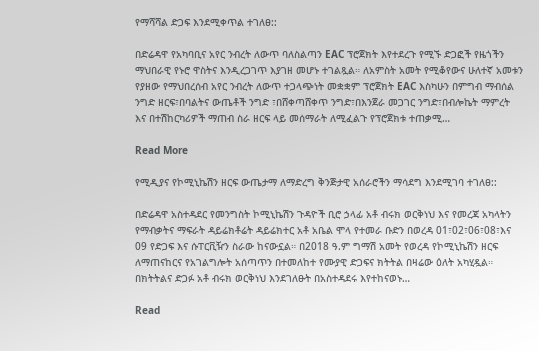የማሻሻል ድጋፍ እንደሚቀጥል ተገለፀ::

በድሬዳዋ የአካባቢና አየር ንብረት ለውጥ ባለስልጣን EAC ፕሮጀክት እየተደረጉ የሚኙ ድጋፎች የዜጎችን ማህበራዊ የኑሮ ዋስትና እንዲረጋገጥ እያገዘ መሆኑ ተገልጿል። ለአምስት አመት የሚቆየውና ሁለተኛ አመቱን የያዘው የማህበረሰብ አየር ንብረት ለውጥ ተጋላጭነት መቋቋም ፕሮጀክት EAC እስካሁን በምግብ ማብሰል ንግድ ዘርፍ፣በባልትና ውጤቶች ንግድ ፣በሸቀጣሸቀጥ ንግድ፣በእንጀራ መጋገር ንግድ፣በብሎኬት ማምረት እና በተሽከርካሪዎች ማጠብ ስራ ዘርፍ ላይ መሰማራት ለሚፈልጉ የፕሮጀክቱ ተጠቃሚ…

Read More

የሚዲያና የኮሚኒኬሽን ዘርፍ ውጤታማ ለማድረግ ቅንጅታዊ አሰራሮችን ማሳደግ እንደሚገባ ተገለፀ::

በድሬዳዋ አስተዳደር የመንግስት ኮሚኒኬሽን ጉዳዮች ቢሮ ኃላፊ አቶ ብሩክ ወርቅነህ እና የመረጃ አካላትን የማብቃትና ማፍራት ዳይሬክቶሬት ዳይሬክተር አቶ አቤል ሞላ የተመራ ቡድን በወረዳ 01፣02፣06፣08፣እና 09 የድጋፍ እና ሱፐርቪዥን ስራው ከናውኗል። በ2018 ዓ.ም ግማሽ አመት የወረዳ የኮሚኒኬሽን ዘርፍ ለማጠናከርና የአገልግሎት አሰጣጥን በተመለከተ የሙያዊ ድጋፍና ክትትል በዛሬው ዕለት አካሂዷል። በክትትልና ድጋፉ አቶ ብሩክ ወርቅነህ እንደገለፁት በአስተዳደሩ እየተከናወኑ…

Read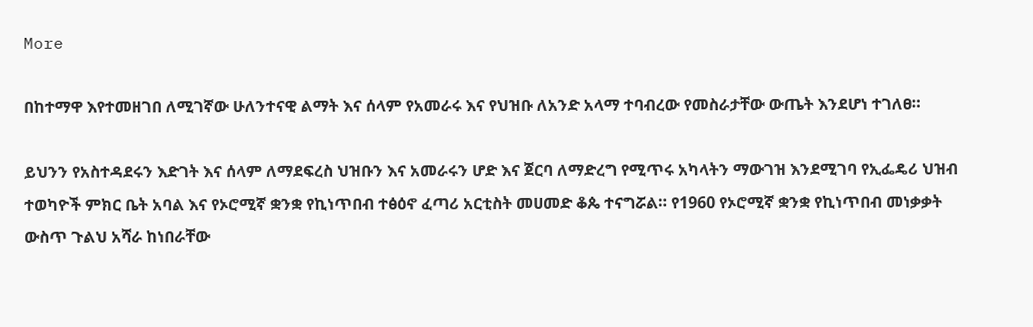More

በከተማዋ እየተመዘገበ ለሚገኛው ሁለንተናዊ ልማት እና ሰላም የአመራሩ እና የህዝቡ ለአንድ አላማ ተባብረው የመስራታቸው ውጤት እንደሆነ ተገለፀ።

ይህንን የአስተዳደሩን እድገት እና ሰላም ለማደፍረስ ህዝቡን እና አመራሩን ሆድ እና ጀርባ ለማድረግ የሚጥሩ አካላትን ማውገዝ እንደሚገባ የኢፌዴሪ ህዝብ ተወካዮች ምክር ቤት አባል እና የኦሮሚኛ ቋንቋ የኪነጥበብ ተፅዕኖ ፈጣሪ አርቲስት መሀመድ ቆጴ ተናግሯል። የ1960 የኦሮሚኛ ቋንቋ የኪነጥበብ መነቃቃት ውስጥ ጉልህ አሻራ ከነበራቸው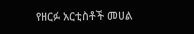የዘርፉ አርቲስቶች መሀል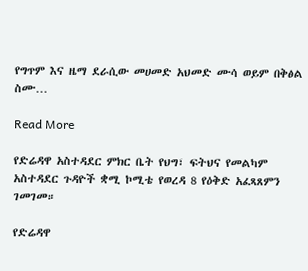የግጥም እና ዜማ ደራሲው መሀመድ አህመድ ሙሳ ወይም በቅፅል ስሙ…

Read More

የድሬዳዋ አስተዳደር ምክር ቤት የህግ፣ ፍትህና የመልካም አስተዳደር ጉዳዮች ቋሚ ኮሚቴ የወረዳ 8 የዕቅድ አፈጻጸምን ገመገመ።

የድሬዳዋ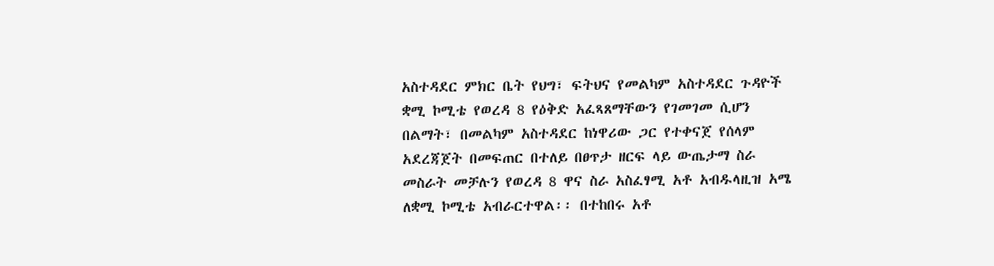አስተዳደር ምክር ቤት የህግ፣ ፍትህና የመልካም አስተዳደር ጉዳዮች ቋሚ ኮሚቴ የወረዳ 8 የዕቅድ አፈጻጸማቸውን የገመገመ ሲሆን በልማት፣ በመልካም አስተዳደር ከነዋሪው ጋር የተቀናጀ የሰላም አደረጃጀት በመፍጠር በተለይ በፀጥታ ዘርፍ ላይ ውጤታማ ስራ መስራት መቻሉን የወረዳ 8 ዋና ስራ አስፈፃሚ አቶ አብዱላዚዝ አሜ ለቋሚ ኮሚቴ አብራርተዋል፡፡ በተከበሩ አቶ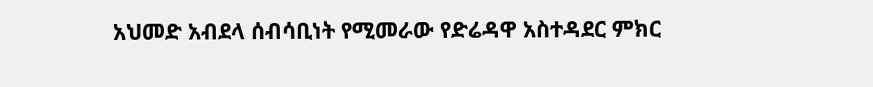አህመድ አብደላ ሰብሳቢነት የሚመራው የድሬዳዋ አስተዳደር ምክር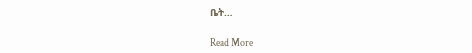ቤት…

Read More